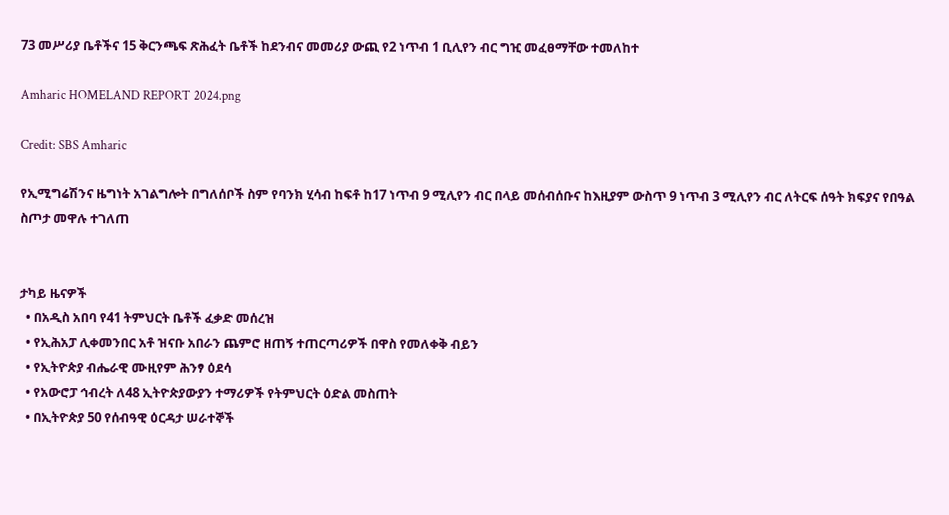73 መሥሪያ ቤቶችና 15 ቅርንጫፍ ጽሕፈት ቤቶች ከደንብና መመሪያ ውጪ የ2 ነጥብ 1 ቢሊየን ብር ግዢ መፈፀማቸው ተመለከተ

Amharic HOMELAND REPORT 2024.png

Credit: SBS Amharic

የኢሚግሬሽንና ዜግነት አገልግሎት በግለሰቦች ስም የባንክ ሂሳብ ከፍቶ ከ17 ነጥብ 9 ሚሊየን ብር በላይ መሰብሰቡና ከእዚያም ውስጥ 9 ነጥብ 3 ሚሊየን ብር ለትርፍ ሰዓት ክፍያና የበዓል ስጦታ መዋሉ ተገለጠ


ታካይ ዜናዎች
  • በአዲስ አበባ የ41 ትምህርት ቤቶች ፈቃድ መሰረዝ
  • የኢሕአፓ ሊቀመንበር አቶ ዝናቡ አበራን ጨምሮ ዘጠኝ ተጠርጣሪዎች በዋስ የመለቀቅ ብይን
  • የኢትዮጵያ ብሔራዊ ሙዚየም ሕንፃ ዕደሳ
  • የአውሮፓ ኅብረት ለ48 ኢትዮጵያውያን ተማሪዎች የትምህርት ዕድል መስጠት
  • በኢትዮጵያ 50 የሰብዓዊ ዕርዳታ ሠራተኞች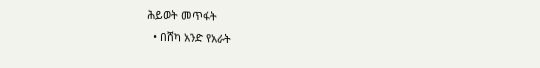ሕይወት መጥፋት
  • በሸካ አንድ የአራት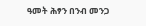ዓመት ሕፃን በንብ መንጋ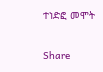ተነድፎ መሞት

Share